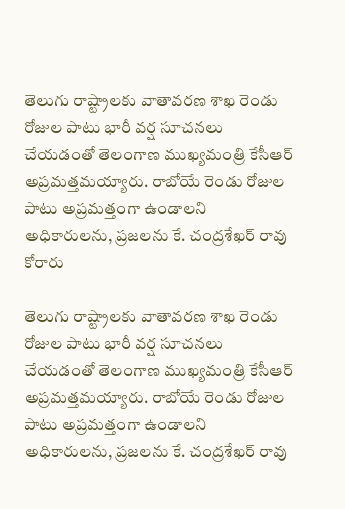తెలుగు రాష్ట్రాలకు వాతావరణ శాఖ రెండు రోజుల పాటు భారీ వర్ష సూచనలు చేయడంతో తెలంగాణ ముఖ్యమంత్రి కేసీఆర్ అప్రమత్తమయ్యారు. రాబోయే రెండు రోజుల పాటు అప్రమత్తంగా ఉండాలని అధికారులను, ప్రజలను కే. చంద్రశేఖర్ రావు కోరారు

తెలుగు రాష్ట్రాలకు వాతావరణ శాఖ రెండు రోజుల పాటు భారీ వర్ష సూచనలు చేయడంతో తెలంగాణ ముఖ్యమంత్రి కేసీఆర్ అప్రమత్తమయ్యారు. రాబోయే రెండు రోజుల పాటు అప్రమత్తంగా ఉండాలని అధికారులను, ప్రజలను కే. చంద్రశేఖర్ రావు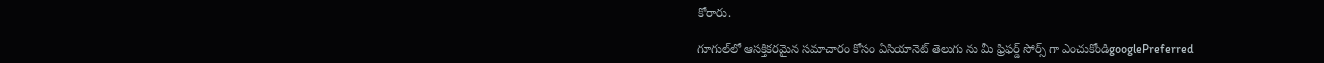కోరారు.

గూగుల్‌లో ఆసక్తికరమైన సమాచారం కోసం ఏసియానెట్ తెలుగు ను మీ ఫ్రిఫర్డ్ సోర్స్ గా ఎంచుకోండిgooglePreferred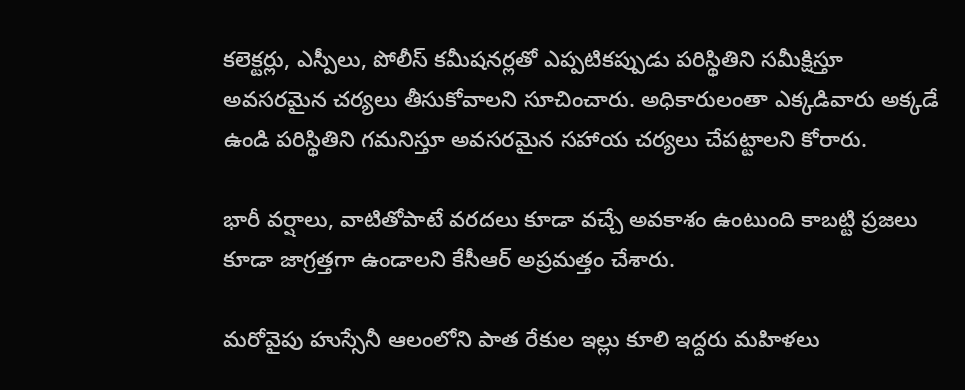కలెక్టర్లు, ఎస్పీలు, పోలీస్ కమీషనర్లతో ఎప్పటికప్పుడు పరిస్థితిని సమీక్షిస్తూ అవసరమైన చర్యలు తీసుకోవాలని సూచించారు. అధికారులంతా ఎక్కడివారు అక్కడే ఉండి పరిస్థితిని గమనిస్తూ అవసరమైన సహాయ చర్యలు చేపట్టాలని కోరారు.

భారీ వర్షాలు, వాటితోపాటే వరదలు కూడా వచ్చే అవకాశం ఉంటుంది కాబట్టి ప్రజలు కూడా జాగ్రత్తగా ఉండాలని కేసీఆర్ అప్రమత్తం చేశారు.

మరోవైపు హుస్సేనీ ఆలంలోని పాత రేకుల ఇల్లు కూలి ఇద్దరు మహిళలు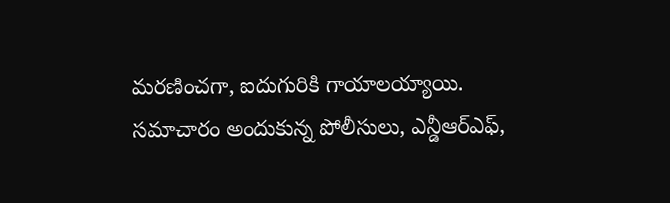మరణించగా, ఐదుగురికి గాయాలయ్యాయి. సమాచారం అందుకున్న పోలీసులు, ఎన్డీఆర్ఎఫ్,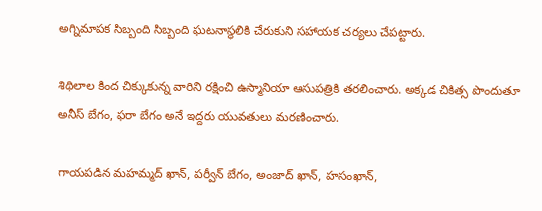అగ్నిమాపక సిబ్బంది సిబ్బంది ఘటనాస్థలికి చేరుకుని సహాయక చర్యలు చేపట్టారు.

శిథిలాల కింద చిక్కుకున్న వారిని రక్షించి ఉస్మానియా ఆసుపత్రికి తరలించారు. అక్కడ చికిత్స పొందుతూ అనీస్ బేగం, ఫరా బేగం అనే ఇద్దరు యువతులు మరణించారు.

గాయపడిన మహమ్మద్ ఖాన్, పర్వీన్ బేగం, అంజాద్ ఖాన్, హసంఖాన్,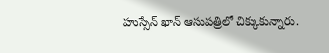హుస్సేన్ ఖాన్ ఆసుపత్రిలో చిక్కుకున్నారు.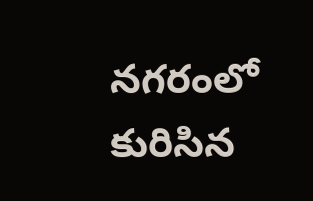నగరంలో కురిసిన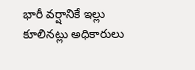భారీ వర్షానికే ఇల్లు కూలినట్లు అధికారులు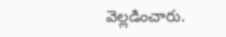వెల్లడించారు.